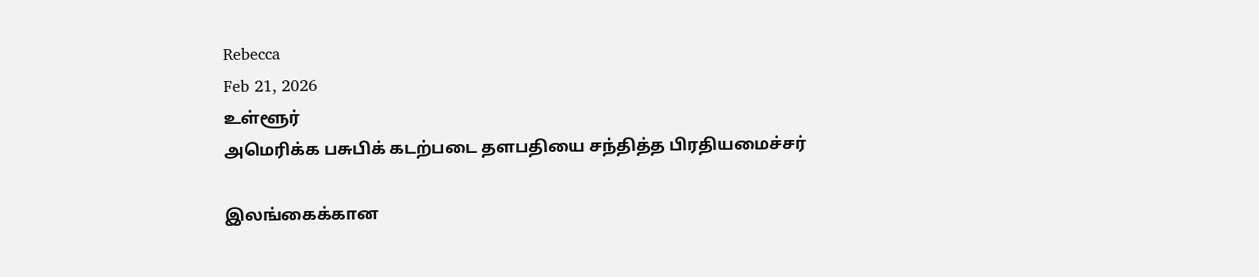Rebecca
Feb 21, 2026
உள்ளூர்
அமெரிக்க பசுபிக் கடற்படை தளபதியை சந்தித்த பிரதியமைச்சர்

இலங்கைக்கான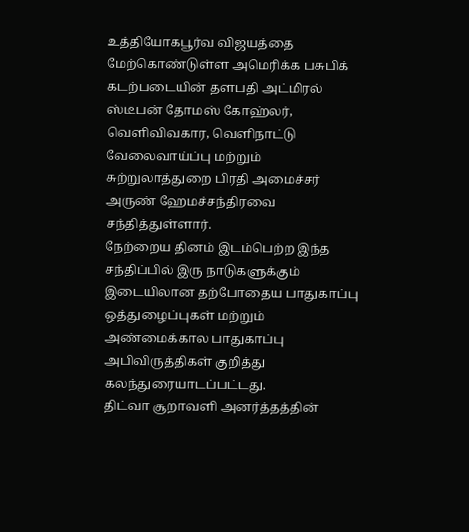உத்தியோகபூர்வ விஜயத்தை மேற்கொண்டுள்ள அமெரிக்க பசுபிக் கடற்படையின் தளபதி அட்மிரல் ஸ்டீபன் தோமஸ் கோஹ்லர், வெளிவிவகார, வெளிநாட்டு வேலைவாய்ப்பு மற்றும் சுற்றுலாத்துறை பிரதி அமைச்சர் அருண் ஹேமச்சந்திரவை சந்தித்துள்ளார்.
நேற்றைய தினம் இடம்பெற்ற இந்த சந்திப்பில் இரு நாடுகளுக்கும் இடையிலான தற்போதைய பாதுகாப்பு ஒத்துழைப்புகள் மற்றும் அண்மைக்கால பாதுகாப்பு அபிவிருத்திகள் குறித்து கலந்துரையாடப்பட்டது.
திட்வா சூறாவளி அனர்த்தத்தின்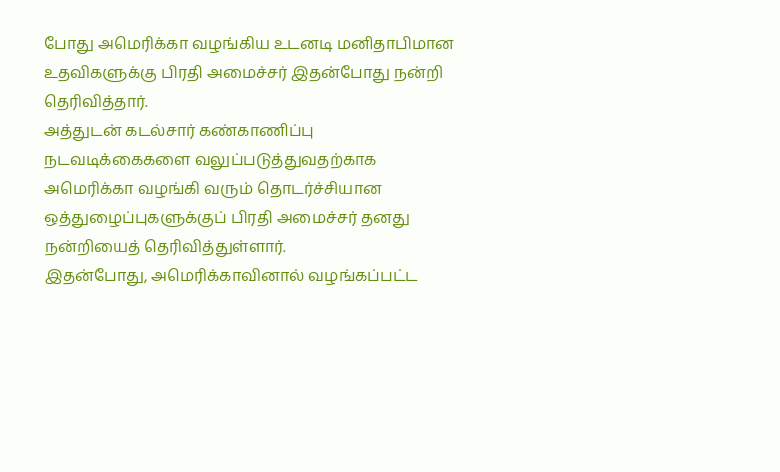போது அமெரிக்கா வழங்கிய உடனடி மனிதாபிமான உதவிகளுக்கு பிரதி அமைச்சர் இதன்போது நன்றி தெரிவித்தார்.
அத்துடன் கடல்சார் கண்காணிப்பு நடவடிக்கைகளை வலுப்படுத்துவதற்காக அமெரிக்கா வழங்கி வரும் தொடர்ச்சியான ஒத்துழைப்புகளுக்குப் பிரதி அமைச்சர் தனது நன்றியைத் தெரிவித்துள்ளார்.
இதன்போது, அமெரிக்காவினால் வழங்கப்பட்ட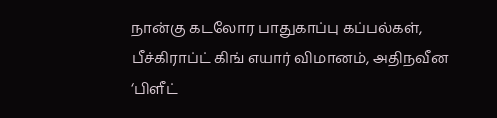நான்கு கடலோர பாதுகாப்பு கப்பல்கள், பீச்கிராப்ட் கிங் எயார் விமானம், அதிநவீன ‘பிளீட்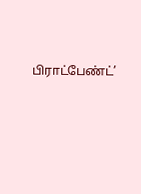பிராட்பேண்ட்’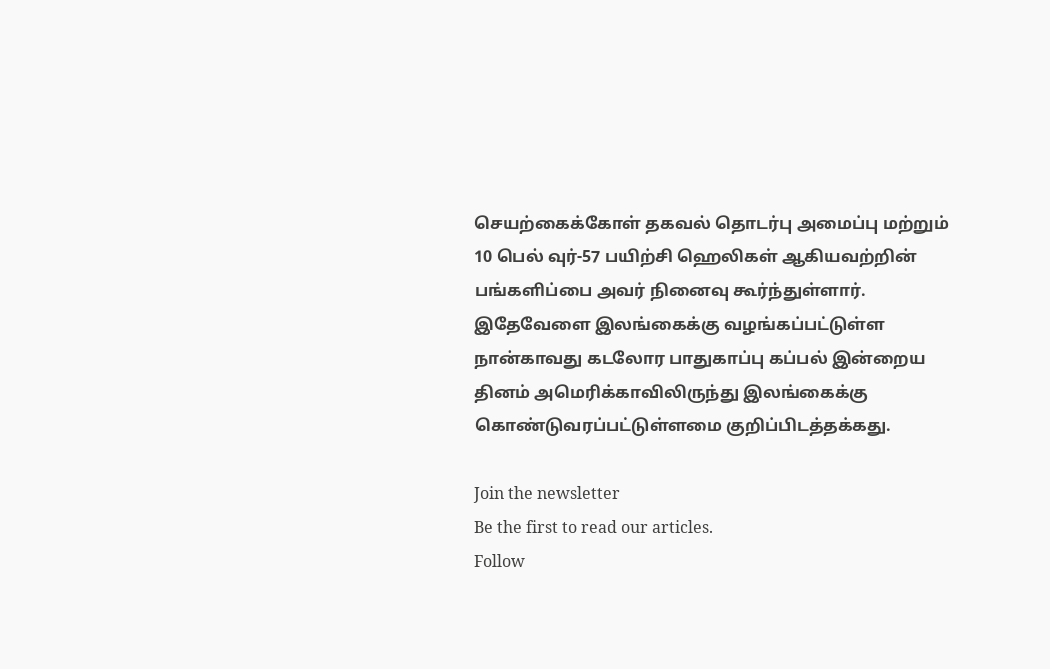செயற்கைக்கோள் தகவல் தொடர்பு அமைப்பு மற்றும் 10 பெல் வுர்-57 பயிற்சி ஹெலிகள் ஆகியவற்றின் பங்களிப்பை அவர் நினைவு கூர்ந்துள்ளார்.
இதேவேளை இலங்கைக்கு வழங்கப்பட்டுள்ள நான்காவது கடலோர பாதுகாப்பு கப்பல் இன்றைய தினம் அமெரிக்காவிலிருந்து இலங்கைக்கு கொண்டுவரப்பட்டுள்ளமை குறிப்பிடத்தக்கது.

Join the newsletter
Be the first to read our articles.
Follow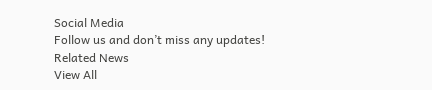Social Media
Follow us and don’t miss any updates!
Related News
View All